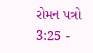રોમન પત્રો 3:25 -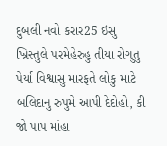દુબલી નવો કરાર25 ઇસુ ખ્રિસ્તુલે પરમેહેરુહુ તીયા રોગુતુ પેર્યા વિશ્વાસુ મારફતે લોકુ માટે બલિદાનુ રુપુમે આપી દેદોહો, કી જો પાપ માંહા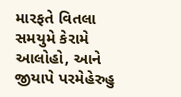મારફતે વિતલા સમયુમે કેરામે આલોહો, આને જીયાપે પરમેહેરુહુ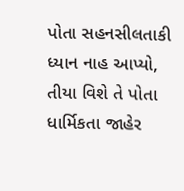પોતા સહનસીલતાકી ધ્યાન નાહ આપ્યો, તીયા વિશે તે પોતા ધાર્મિકતા જાહેર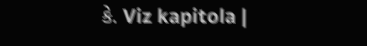કે. Viz kapitola |